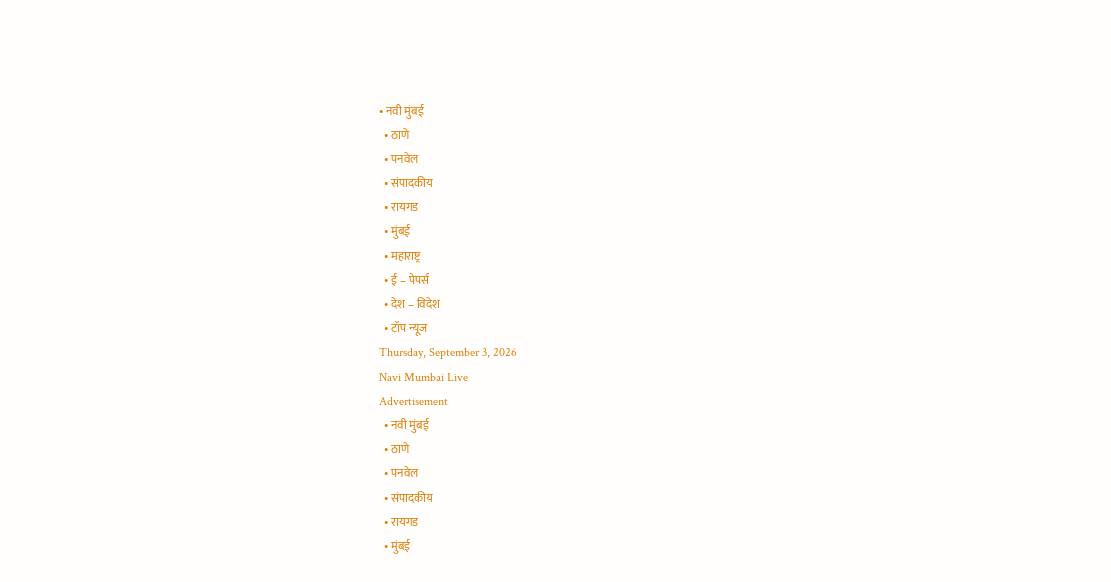• नवी मुंबई
  • ठाणे
  • पनवेल
  • संपादकीय
  • रायगड
  • मुंबई
  • महाराष्ट्र
  • ई – पेपर्स
  • देश – विदेश
  • टॉप न्यूज
Thursday, September 3, 2026
Navi Mumbai Live
Advertisement
  • नवी मुंबई
  • ठाणे
  • पनवेल
  • संपादकीय
  • रायगड
  • मुंबई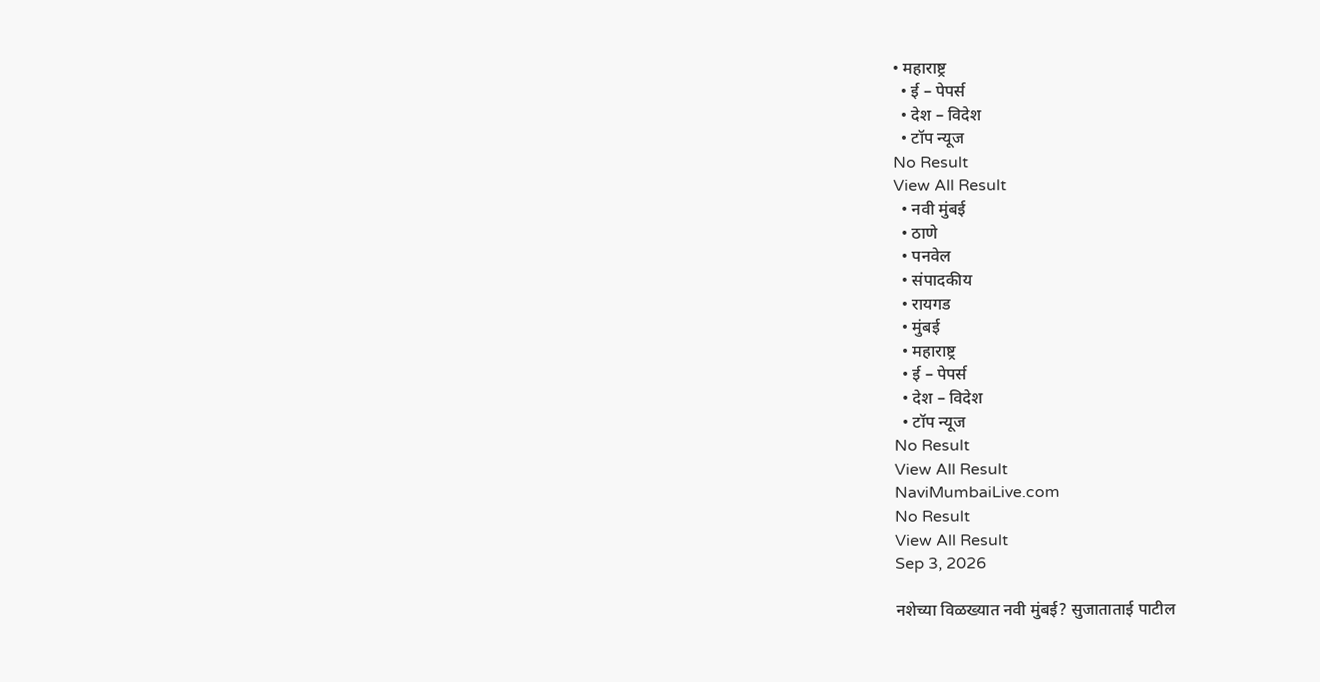• महाराष्ट्र
  • ई – पेपर्स
  • देश – विदेश
  • टॉप न्यूज
No Result
View All Result
  • नवी मुंबई
  • ठाणे
  • पनवेल
  • संपादकीय
  • रायगड
  • मुंबई
  • महाराष्ट्र
  • ई – पेपर्स
  • देश – विदेश
  • टॉप न्यूज
No Result
View All Result
NaviMumbaiLive.com
No Result
View All Result
Sep 3, 2026

नशेच्या विळख्यात नवी मुंबई? सुजाताताई पाटील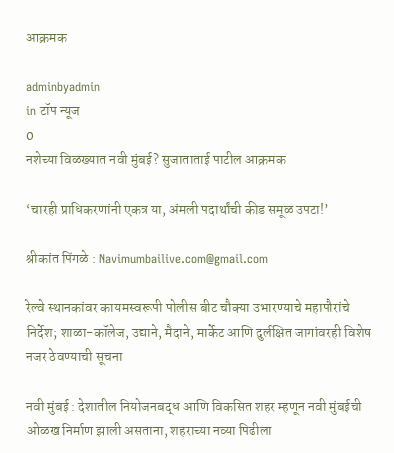आक्रमक

adminbyadmin
in टॉप न्यूज
0
नशेच्या विळख्यात नवी मुंबई? सुजाताताई पाटील आक्रमक

‘चारही प्राधिकरणांनी एकत्र या, अंमली पदार्थांची कीड समूळ उपटा!’

श्रीकांत पिंगळे : Navimumbailive.com@gmail.com

रेल्वे स्थानकांवर कायमस्वरूपी पोलीस बीट चौक्या उभारण्याचे महापौरांचे निर्देश; शाळा-कॉलेज, उद्याने, मैदाने, मार्केट आणि दुर्लक्षित जागांवरही विशेष नजर ठेवण्याची सूचना

नवी मुंबई : देशातील नियोजनबद्ध आणि विकसित शहर म्हणून नवी मुंबईची ओळख निर्माण झाली असताना, शहराच्या नव्या पिढीला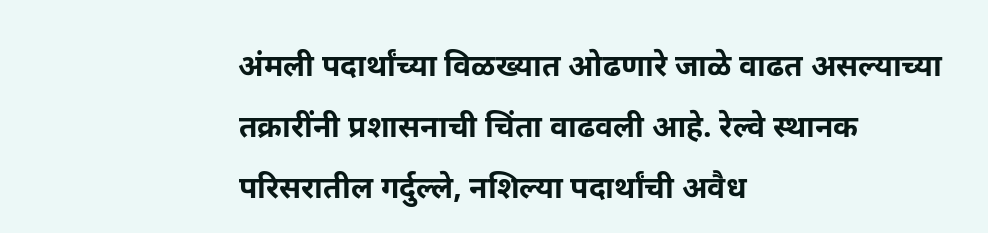अंमली पदार्थांच्या विळख्यात ओढणारे जाळे वाढत असल्याच्या तक्रारींनी प्रशासनाची चिंता वाढवली आहे. रेल्वे स्थानक परिसरातील गर्दुल्ले, नशिल्या पदार्थांची अवैध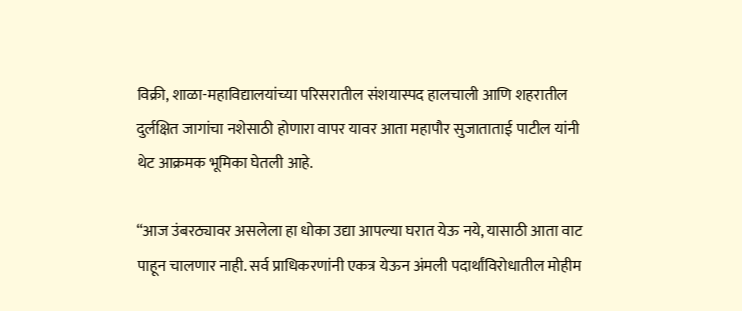विक्री, शाळा-महाविद्यालयांच्या परिसरातील संशयास्पद हालचाली आणि शहरातील दुर्लक्षित जागांचा नशेसाठी होणारा वापर यावर आता महापौर सुजाताताई पाटील यांनी थेट आक्रमक भूमिका घेतली आहे.

“आज उंबरठ्यावर असलेला हा धोका उद्या आपल्या घरात येऊ नये, यासाठी आता वाट पाहून चालणार नाही. सर्व प्राधिकरणांनी एकत्र येऊन अंमली पदार्थांविरोधातील मोहीम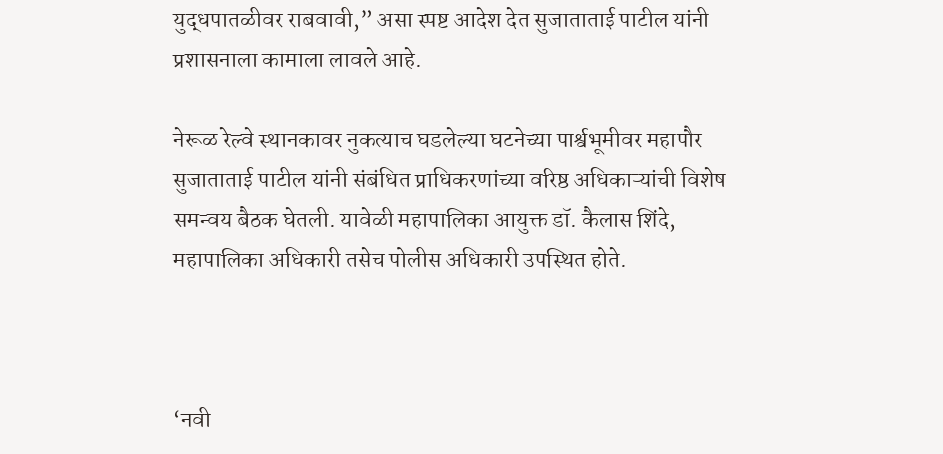युद्धपातळीवर राबवावी,” असा स्पष्ट आदेश देत सुजाताताई पाटील यांनी प्रशासनाला कामाला लावले आहे.

नेरूळ रेल्वे स्थानकावर नुकत्याच घडलेल्या घटनेच्या पार्श्वभूमीवर महापौर सुजाताताई पाटील यांनी संबंधित प्राधिकरणांच्या वरिष्ठ अधिकाऱ्यांची विशेष समन्वय बैठक घेतली. यावेळी महापालिका आयुक्त डॉ. कैलास शिंदे, महापालिका अधिकारी तसेच पोलीस अधिकारी उपस्थित होते.



‘नवी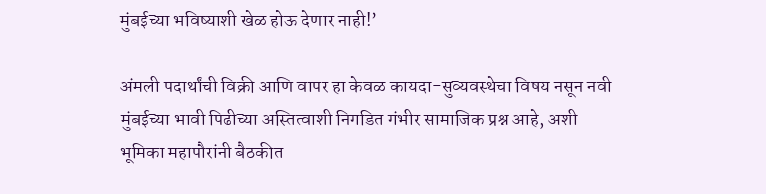मुंबईच्या भविष्याशी खेळ होऊ देणार नाही!’

अंमली पदार्थांची विक्री आणि वापर हा केवळ कायदा-सुव्यवस्थेचा विषय नसून नवी मुंबईच्या भावी पिढीच्या अस्तित्वाशी निगडित गंभीर सामाजिक प्रश्न आहे, अशी भूमिका महापौरांनी बैठकीत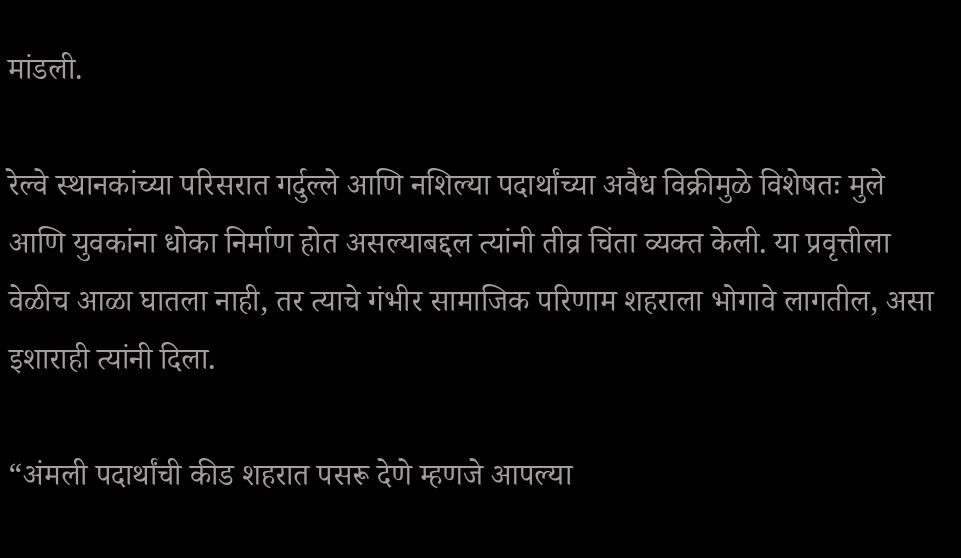मांडली.

रेल्वे स्थानकांच्या परिसरात गर्दुल्ले आणि नशिल्या पदार्थांच्या अवैध विक्रीमुळे विशेषतः मुले आणि युवकांना धोका निर्माण होत असल्याबद्दल त्यांनी तीव्र चिंता व्यक्त केली. या प्रवृत्तीला वेळीच आळा घातला नाही, तर त्याचे गंभीर सामाजिक परिणाम शहराला भोगावे लागतील, असा इशाराही त्यांनी दिला.

“अंमली पदार्थांची कीड शहरात पसरू देणे म्हणजे आपल्या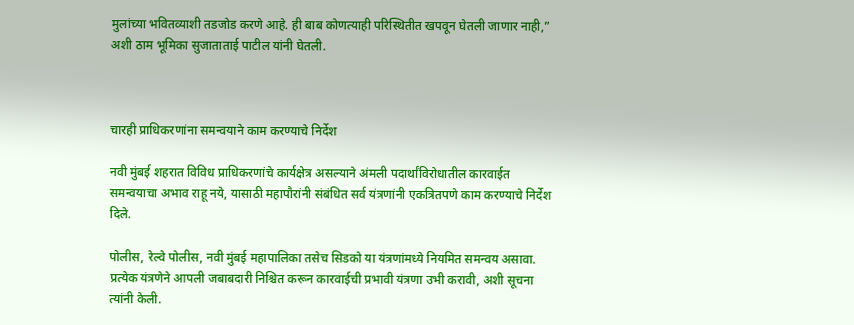मुलांच्या भवितव्याशी तडजोड करणे आहे. ही बाब कोणत्याही परिस्थितीत खपवून घेतली जाणार नाही,” अशी ठाम भूमिका सुजाताताई पाटील यांनी घेतली.



चारही प्राधिकरणांना समन्वयाने काम करण्याचे निर्देश

नवी मुंबई शहरात विविध प्राधिकरणांचे कार्यक्षेत्र असल्याने अंमली पदार्थांविरोधातील कारवाईत समन्वयाचा अभाव राहू नये, यासाठी महापौरांनी संबंधित सर्व यंत्रणांनी एकत्रितपणे काम करण्याचे निर्देश दिले.

पोलीस, रेल्वे पोलीस, नवी मुंबई महापालिका तसेच सिडको या यंत्रणांमध्ये नियमित समन्वय असावा. प्रत्येक यंत्रणेने आपली जबाबदारी निश्चित करून कारवाईची प्रभावी यंत्रणा उभी करावी, अशी सूचना त्यांनी केली.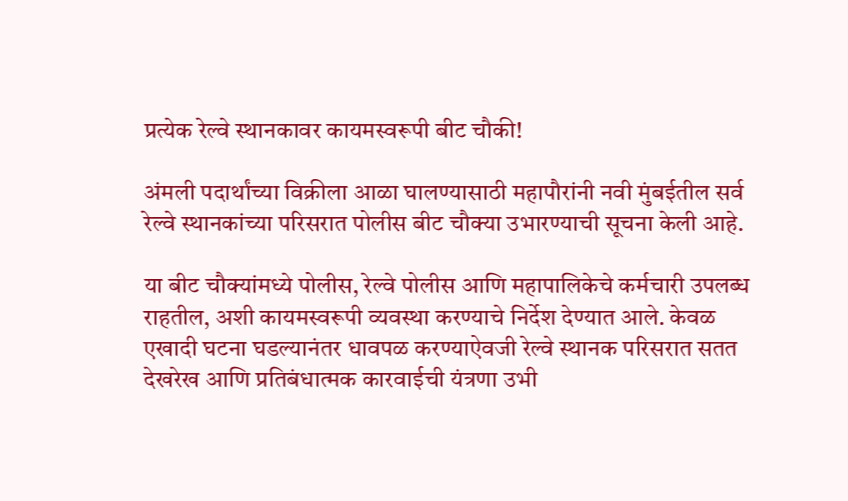प्रत्येक रेल्वे स्थानकावर कायमस्वरूपी बीट चौकी!

अंमली पदार्थांच्या विक्रीला आळा घालण्यासाठी महापौरांनी नवी मुंबईतील सर्व रेल्वे स्थानकांच्या परिसरात पोलीस बीट चौक्या उभारण्याची सूचना केली आहे.

या बीट चौक्यांमध्ये पोलीस, रेल्वे पोलीस आणि महापालिकेचे कर्मचारी उपलब्ध राहतील, अशी कायमस्वरूपी व्यवस्था करण्याचे निर्देश देण्यात आले. केवळ एखादी घटना घडल्यानंतर धावपळ करण्याऐवजी रेल्वे स्थानक परिसरात सतत देखरेख आणि प्रतिबंधात्मक कारवाईची यंत्रणा उभी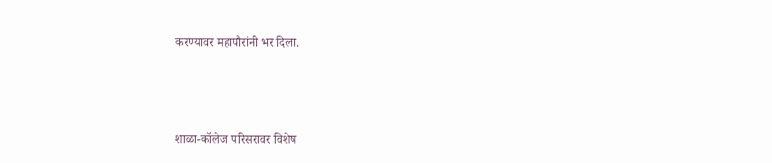करण्यावर महापौरांनी भर दिला.



शाळा-कॉलेज परिसरावर विशेष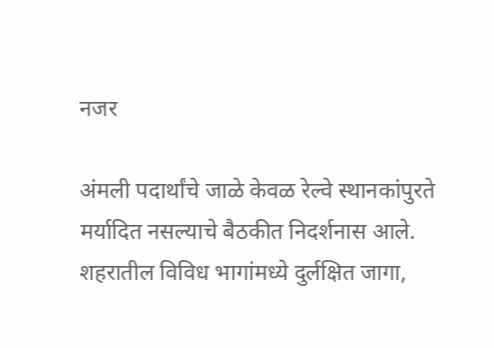नजर

अंमली पदार्थांचे जाळे केवळ रेल्वे स्थानकांपुरते मर्यादित नसल्याचे बैठकीत निदर्शनास आले. शहरातील विविध भागांमध्ये दुर्लक्षित जागा,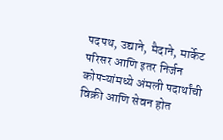पदपथ, उद्याने, मैदाने, मार्केट परिसर आणि इतर निर्जन कोपऱ्यांमध्ये अंमली पदार्थांची विक्री आणि सेवन होत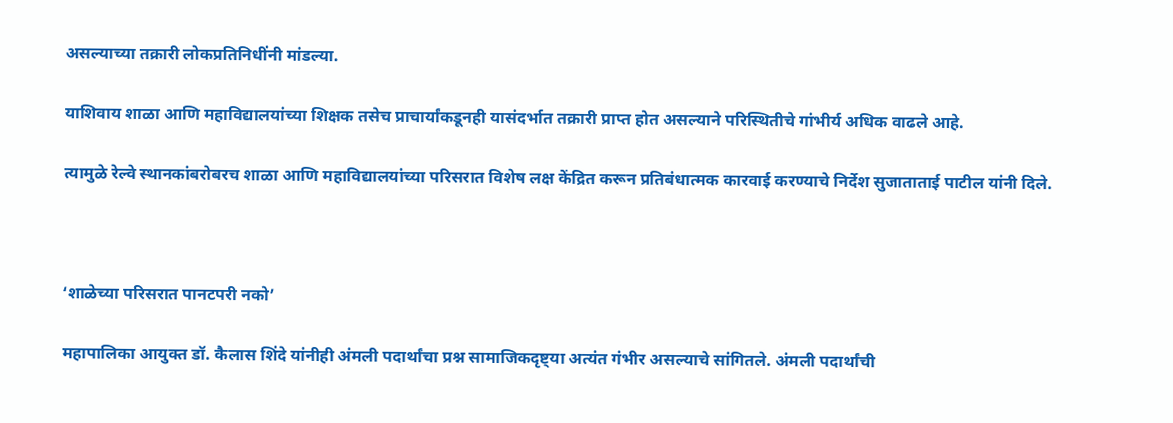असल्याच्या तक्रारी लोकप्रतिनिधींनी मांडल्या.

याशिवाय शाळा आणि महाविद्यालयांच्या शिक्षक तसेच प्राचार्यांकडूनही यासंदर्भात तक्रारी प्राप्त होत असल्याने परिस्थितीचे गांभीर्य अधिक वाढले आहे.

त्यामुळे रेल्वे स्थानकांबरोबरच शाळा आणि महाविद्यालयांच्या परिसरात विशेष लक्ष केंद्रित करून प्रतिबंधात्मक कारवाई करण्याचे निर्देश सुजाताताई पाटील यांनी दिले.



‘शाळेच्या परिसरात पानटपरी नको’

महापालिका आयुक्त डॉ. कैलास शिंदे यांनीही अंमली पदार्थांचा प्रश्न सामाजिकदृष्ट्या अत्यंत गंभीर असल्याचे सांगितले. अंमली पदार्थांची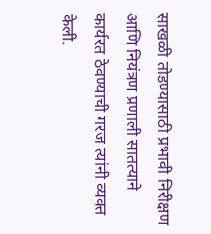साखळी तोडण्यासाठी प्रभावी निरीक्षण आणि नियंत्रण प्रणाली सातत्याने कार्यरत ठेवण्याची गरज त्यांनी व्यक्त केली.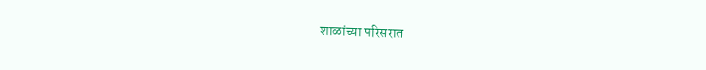शाळांच्या परिसरात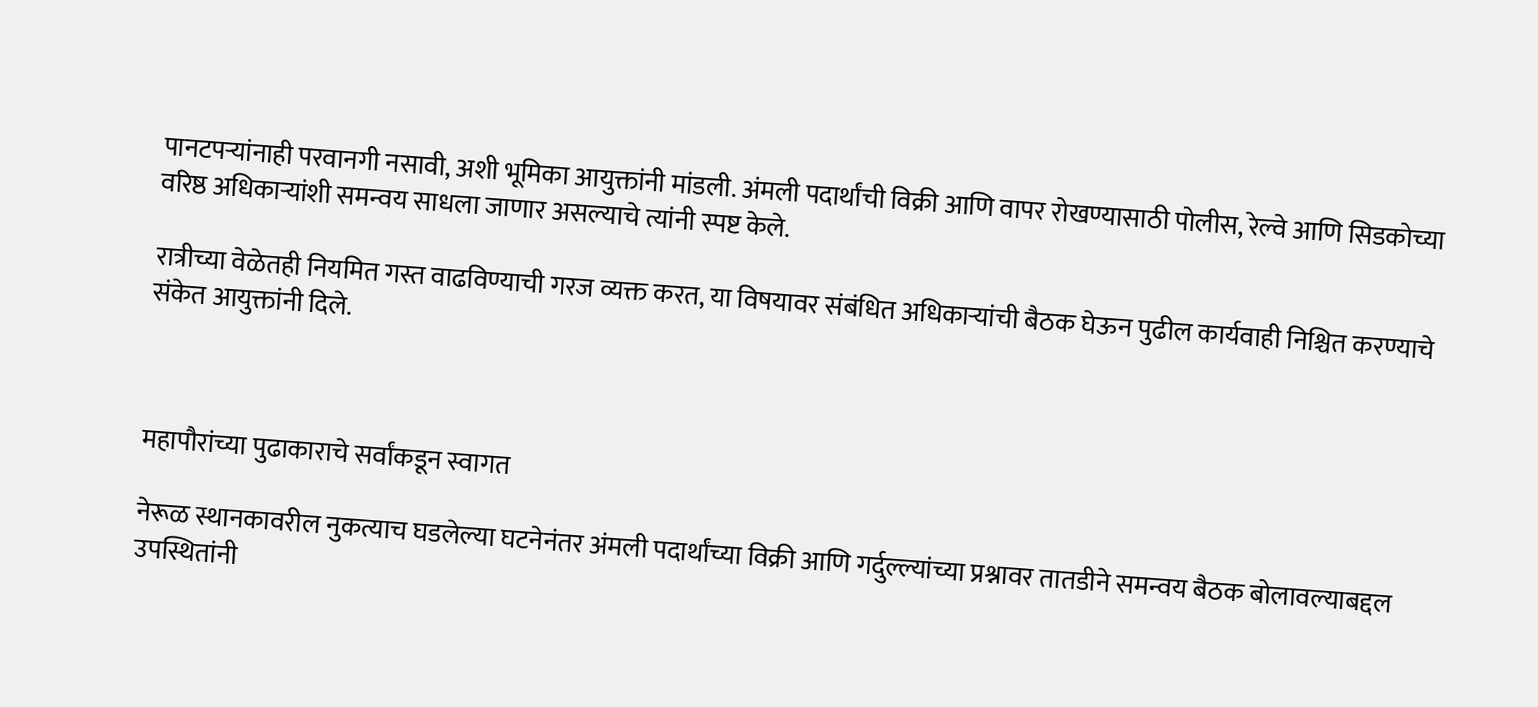पानटपऱ्यांनाही परवानगी नसावी, अशी भूमिका आयुक्तांनी मांडली. अंमली पदार्थांची विक्री आणि वापर रोखण्यासाठी पोलीस, रेल्वे आणि सिडकोच्या वरिष्ठ अधिकाऱ्यांशी समन्वय साधला जाणार असल्याचे त्यांनी स्पष्ट केले.

रात्रीच्या वेळेतही नियमित गस्त वाढविण्याची गरज व्यक्त करत, या विषयावर संबंधित अधिकाऱ्यांची बैठक घेऊन पुढील कार्यवाही निश्चित करण्याचे संकेत आयुक्तांनी दिले.



महापौरांच्या पुढाकाराचे सर्वांकडून स्वागत

नेरूळ स्थानकावरील नुकत्याच घडलेल्या घटनेनंतर अंमली पदार्थांच्या विक्री आणि गर्दुल्ल्यांच्या प्रश्नावर तातडीने समन्वय बैठक बोलावल्याबद्दल उपस्थितांनी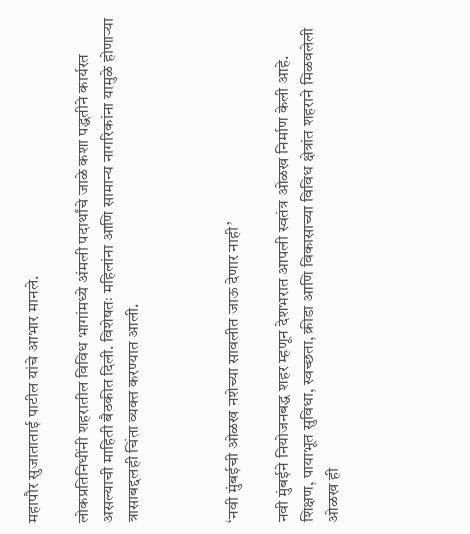महापौर सुजाताताई पाटील यांचे आभार मानले.

लोकप्रतिनिधींनी शहरातील विविध भागांमध्ये अंमली पदार्थांचे जाळे कशा पद्धतीने कार्यरत असल्याची माहिती बैठकीत दिली. विशेषतः महिलांना आणि सामान्य नागरिकांना यामुळे होणाऱ्या त्रासाबद्दलही चिंता व्यक्त करण्यात आली.



‘नवी मुंबईची ओळख नशेच्या सावलीत जाऊ देणार नाही’

नवी मुंबईने नियोजनबद्ध शहर म्हणून देशभरात आपली स्वतंत्र ओळख निर्माण केली आहे. शिक्षण, पायाभूत सुविधा, स्वच्छता, क्रीडा आणि विकासाच्या विविध क्षेत्रांत शहराने मिळवलेली ओळख ही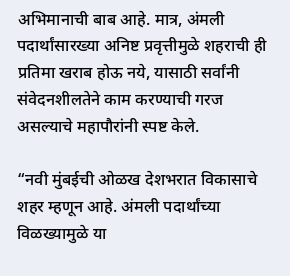अभिमानाची बाब आहे. मात्र, अंमली पदार्थांसारख्या अनिष्ट प्रवृत्तीमुळे शहराची ही प्रतिमा खराब होऊ नये, यासाठी सर्वांनी संवेदनशीलतेने काम करण्याची गरज असल्याचे महापौरांनी स्पष्ट केले.

“नवी मुंबईची ओळख देशभरात विकासाचे शहर म्हणून आहे. अंमली पदार्थांच्या विळख्यामुळे या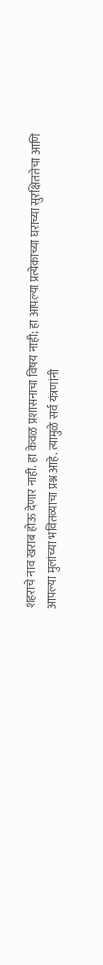शहराचे नाव खराब होऊ देणार नाही. हा केवळ प्रशासनाचा विषय नाही; हा आपल्या प्रत्येकाच्या घराच्या सुरक्षिततेचा आणि आपल्या मुलांच्या भवितव्याचा प्रश्न आहे. त्यामुळे सर्व यंत्रणांनी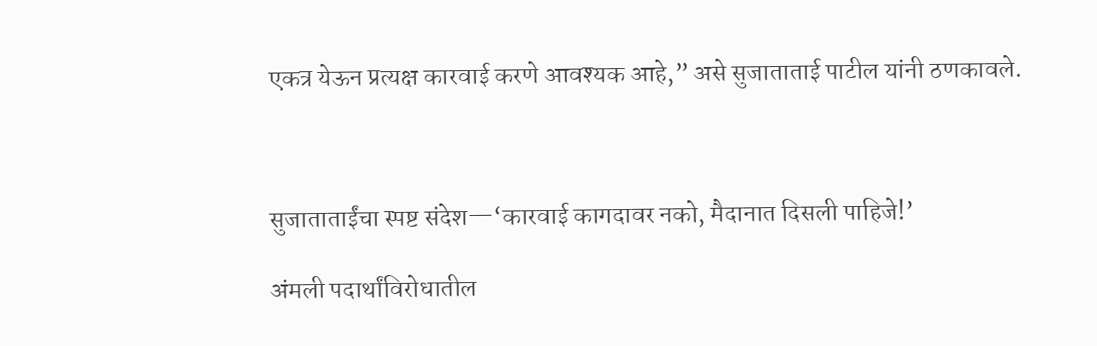एकत्र येऊन प्रत्यक्ष कारवाई करणे आवश्यक आहे,” असे सुजाताताई पाटील यांनी ठणकावले.



सुजाताताईंचा स्पष्ट संदेश—‘कारवाई कागदावर नको, मैदानात दिसली पाहिजे!’

अंमली पदार्थांविरोधातील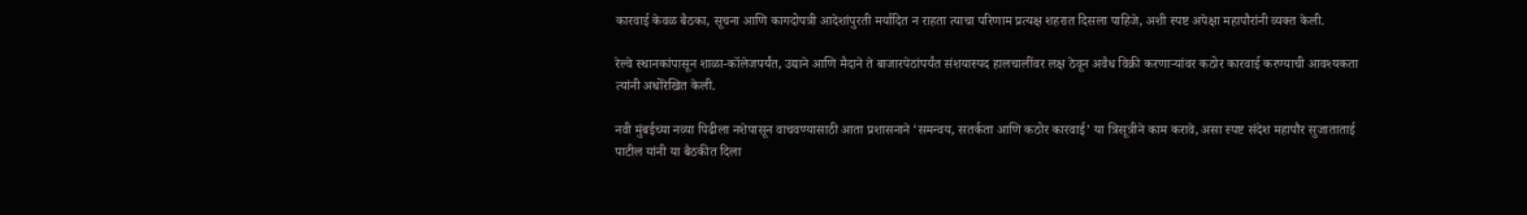कारवाई केवळ बैठका, सूचना आणि कागदोपत्री आदेशांपुरती मर्यादित न राहता त्याचा परिणाम प्रत्यक्ष शहरात दिसला पाहिजे, अशी स्पष्ट अपेक्षा महापौरांनी व्यक्त केली.

रेल्वे स्थानकांपासून शाळा-कॉलेजपर्यंत, उद्याने आणि मैदाने ते बाजारपेठांपर्यंत संशयास्पद हालचालींवर लक्ष ठेवून अवैध विक्री करणाऱ्यांवर कठोर कारवाई करण्याची आवश्यकता त्यांनी अधोरेखित केली.

नवी मुंबईच्या नव्या पिढीला नशेपासून वाचवण्यासाठी आता प्रशासनाने ‘समन्वय, सतर्कता आणि कठोर कारवाई’ या त्रिसूत्रीने काम करावे, असा स्पष्ट संदेश महापौर सुजाताताई पाटील यांनी या बैठकीत दिला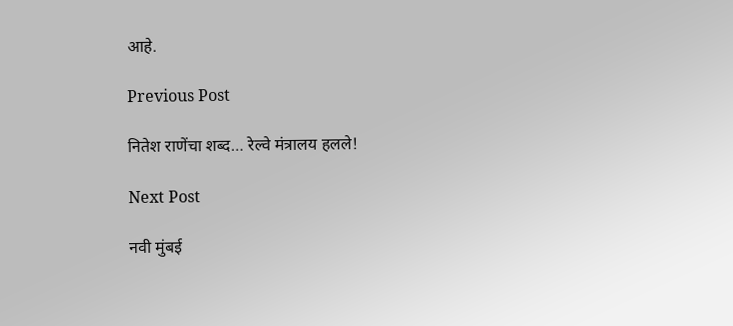आहे.

Previous Post

नितेश राणेंचा शब्द… रेल्वे मंत्रालय हलले!

Next Post

नवी मुंबई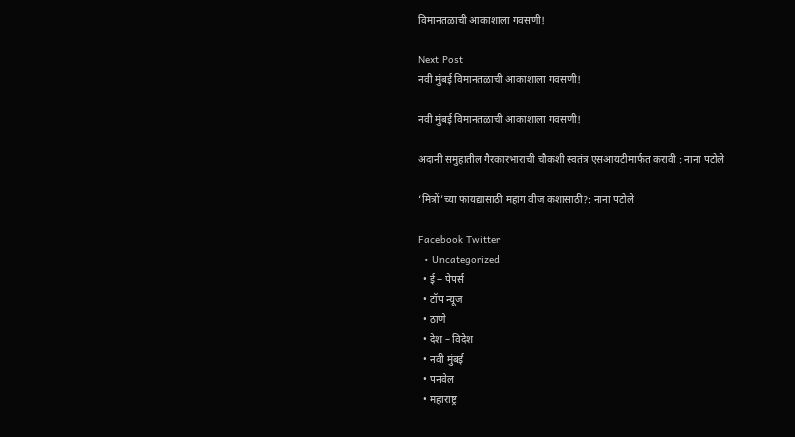विमानतळाची आकाशाला गवसणी!

Next Post
नवी मुंबई विमानतळाची आकाशाला गवसणी!

नवी मुंबई विमानतळाची आकाशाला गवसणी!

अदानी समुहातील गैरकारभाराची चौकशी स्वतंत्र एसआयटीमार्फत करावी : नाना पटोले

‘मित्रों’च्या फायद्यासाठी महाग वीज कशासाठी?: नाना पटोले

Facebook Twitter
  • Uncategorized
  • ई – पेपर्स
  • टॉप न्यूज
  • ठाणे
  • देश – विदेश
  • नवी मुंबई
  • पनवेल
  • महाराष्ट्र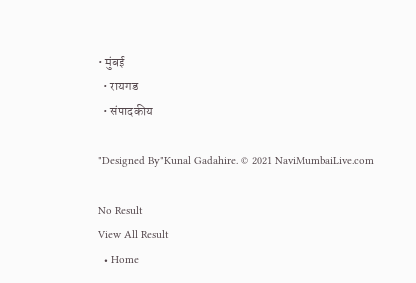• मुंबई
  • रायगड
  • संपादकीय

"Designed By"Kunal Gadahire. © 2021 NaviMumbaiLive.com

No Result
View All Result
  • Home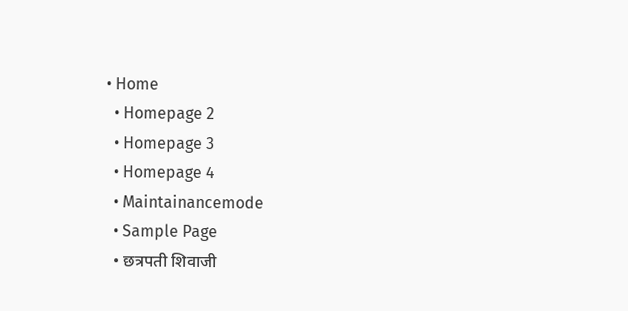• Home
  • Homepage 2
  • Homepage 3
  • Homepage 4
  • Maintainancemode
  • Sample Page
  • छत्रपती शिवाजी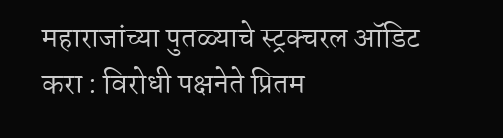महाराजांच्या पुतळ्याचे स्ट्रक्चरल ऑडिट करा : विरोधी पक्षनेते प्रितम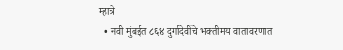म्हात्रे
  • नवी मुंबईत ८६४ दुर्गादेवींचे भक्तीमय वातावरणात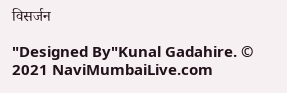विसर्जन

"Designed By"Kunal Gadahire. © 2021 NaviMumbaiLive.com